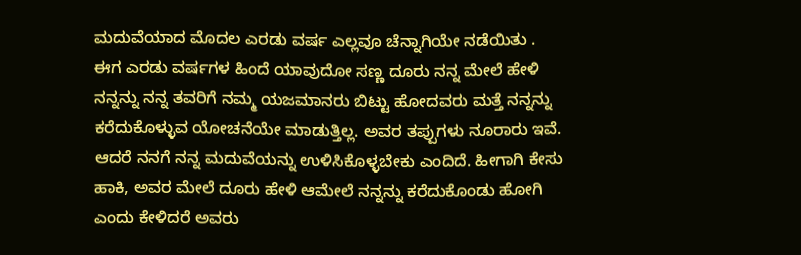ಮದುವೆಯಾದ ಮೊದಲ ಎರಡು ವರ್ಷ ಎಲ್ಲವೂ ಚೆನ್ನಾಗಿಯೇ ನಡೆಯಿತು . ಈಗ ಎರಡು ವರ್ಷಗಳ ಹಿಂದೆ ಯಾವುದೋ ಸಣ್ಣ ದೂರು ನನ್ನ ಮೇಲೆ ಹೇಳಿ ನನ್ನನ್ನು ನನ್ನ ತವರಿಗೆ ನಮ್ಮ ಯಜಮಾನರು ಬಿಟ್ಟು ಹೋದವರು ಮತ್ತೆ ನನ್ನನ್ನು ಕರೆದುಕೊಳ್ಳುವ ಯೋಚನೆಯೇ ಮಾಡುತ್ತಿಲ್ಲ. ಅವರ ತಪ್ಪುಗಳು ನೂರಾರು ಇವೆ.
ಆದರೆ ನನಗೆ ನನ್ನ ಮದುವೆಯನ್ನು ಉಳಿಸಿಕೊಳ್ಳಬೇಕು ಎಂದಿದೆ. ಹೀಗಾಗಿ ಕೇಸು ಹಾಕಿ, ಅವರ ಮೇಲೆ ದೂರು ಹೇಳಿ ಆಮೇಲೆ ನನ್ನನ್ನು ಕರೆದುಕೊಂಡು ಹೋಗಿ ಎಂದು ಕೇಳಿದರೆ ಅವರು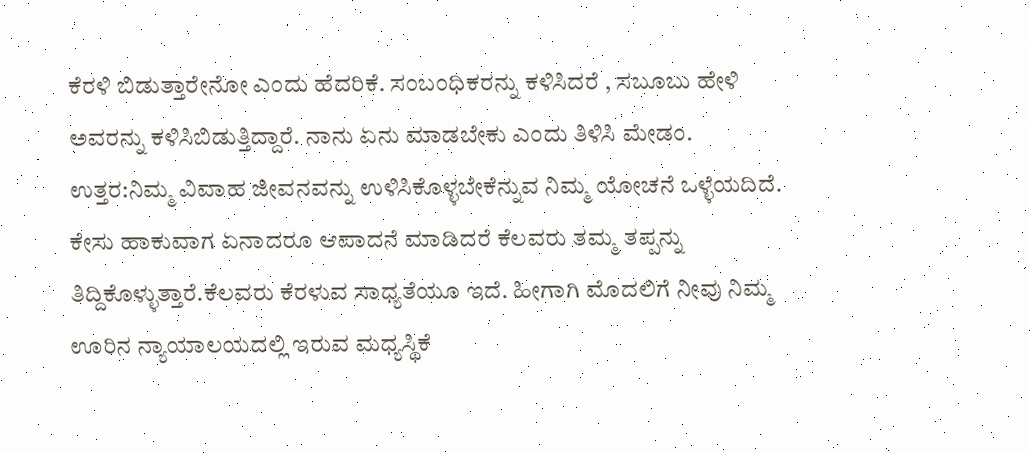ಕೆರಳಿ ಬಿಡುತ್ತಾರೇನೋ ಎಂದು ಹೆದರಿಕೆ. ಸಂಬಂಧಿಕರನ್ನು ಕಳಿಸಿದರೆ , ಸಬೂಬು ಹೇಳಿ ಅವರನ್ನು ಕಳಿಸಿಬಿಡುತ್ತಿದ್ದಾರೆ. ನಾನು ಏನು ಮಾಡಬೇಕು ಎಂದು ತಿಳಿಸಿ ಮೇಡಂ.
ಉತ್ತರ:ನಿಮ್ಮ ವಿವಾಹ ಜೀವನವನ್ನು ಉಳಿಸಿಕೊಳ್ಳಬೇಕೆನ್ನುವ ನಿಮ್ಮ ಯೋಚನೆ ಒಳ್ಳೆಯದಿದೆ. ಕೇಸು ಹಾಕುವಾಗ ಏನಾದರೂ ಆಪಾದನೆ ಮಾಡಿದರೆ ಕೆಲವರು ತಮ್ಮ ತಪ್ಪನ್ನು ತಿದ್ದಿಕೊಳ್ಳುತ್ತಾರೆ.ಕೆಲವರು ಕೆರಳುವ ಸಾಧ್ಯತೆಯೂ ಇದೆ. ಹೀಗಾಗಿ ಮೊದಲಿಗೆ ನೀವು ನಿಮ್ಮ ಊರಿನ ನ್ಯಾಯಾಲಯದಲ್ಲಿ ಇರುವ ಮಧ್ಯಸ್ಥಿಕೆ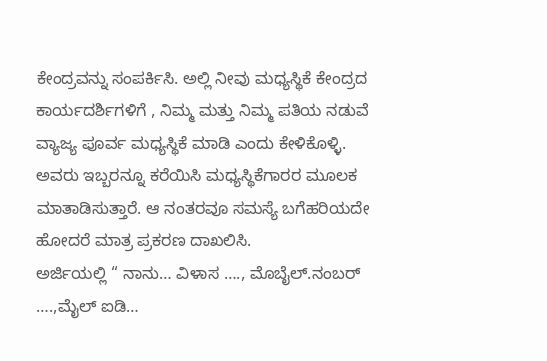ಕೇಂದ್ರವನ್ನು ಸಂಪರ್ಕಿಸಿ. ಅಲ್ಲಿ ನೀವು ಮಧ್ಯಸ್ಥಿಕೆ ಕೇಂದ್ರದ ಕಾರ್ಯದರ್ಶಿಗಳಿಗೆ , ನಿಮ್ಮ ಮತ್ತು ನಿಮ್ಮ ಪತಿಯ ನಡುವೆ ವ್ಯಾಜ್ಯ ಪೂರ್ವ ಮಧ್ಯಸ್ಥಿಕೆ ಮಾಡಿ ಎಂದು ಕೇಳಿಕೊಳ್ಳಿ. ಅವರು ಇಬ್ಬರನ್ನೂ ಕರೆಯಿಸಿ ಮಧ್ಯಸ್ಥಿಕೆಗಾರರ ಮೂಲಕ ಮಾತಾಡಿಸುತ್ತಾರೆ. ಆ ನಂತರವೂ ಸಮಸ್ಯೆ ಬಗೆಹರಿಯದೇ ಹೋದರೆ ಮಾತ್ರ ಪ್ರಕರಣ ದಾಖಲಿಸಿ.
ಅರ್ಜಿಯಲ್ಲಿ “ ನಾನು… ವಿಳಾಸ …., ಮೊಬೈಲ್.ನಂಬರ್‌ ….,ಮೈಲ್‌ ಐಡಿ…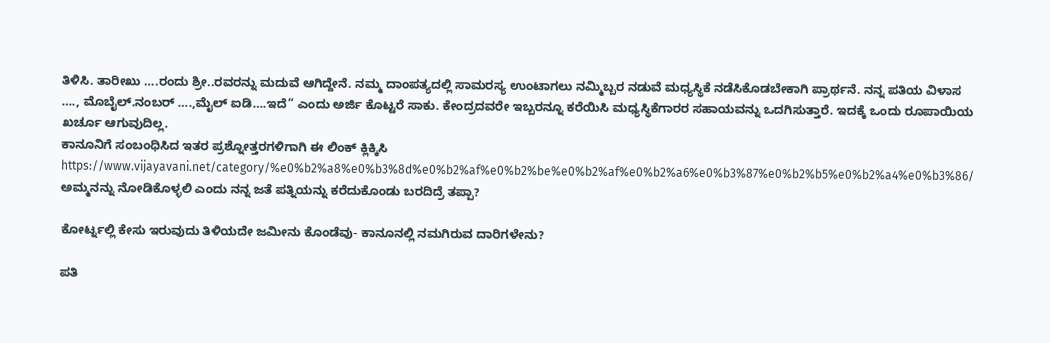ತಿಳಿಸಿ. ತಾರೀಖು ….ರಂದು ಶ್ರೀ..ರವರನ್ನು ಮದುವೆ ಆಗಿದ್ದೇನೆ. ನಮ್ಮ ದಾಂಪತ್ಯದಲ್ಲಿ ಸಾಮರಸ್ಯ ಉಂಟಾಗಲು ನಮ್ಮಿಬ್ಬರ ನಡುವೆ ಮಧ್ಯಸ್ಥಿಕೆ ನಡೆಸಿಕೊಡಬೇಕಾಗಿ ಪ್ರಾರ್ಥನೆ. ನನ್ನ ಪತಿಯ ವಿಳಾಸ …., ಮೊಬೈಲ್.ನಂಬರ್‌ ….,ಮೈಲ್‌ ಐಡಿ….ಇದೆ” ಎಂದು ಅರ್ಜಿ ಕೊಟ್ಟರೆ ಸಾಕು. ಕೇಂದ್ರದವರೇ ಇಬ್ಬರನ್ನೂ ಕರೆಯಿಸಿ ಮಧ್ಯಸ್ಥಿಕೆಗಾರರ ಸಹಾಯವನ್ನು ಒದಗಿಸುತ್ತಾರೆ. ಇದಕ್ಕೆ ಒಂದು ರೂಪಾಯಿಯ ಖರ್ಚೂ ಆಗುವುದಿಲ್ಲ.
ಕಾನೂನಿಗೆ ಸಂಬಂಧಿಸಿದ ಇತರ ಪ್ರಶ್ನೋತ್ತರಗಳಿಗಾಗಿ ಈ ಲಿಂಕ್ ಕ್ಲಿಕ್ಕಿಸಿ
https://www.vijayavani.net/category/%e0%b2%a8%e0%b3%8d%e0%b2%af%e0%b2%be%e0%b2%af%e0%b2%a6%e0%b3%87%e0%b2%b5%e0%b2%a4%e0%b3%86/
ಅಮ್ಮನನ್ನು ನೋಡಿಕೊಳ್ಳಲಿ ಎಂದು ನನ್ನ ಜತೆ ಪತ್ನಿಯನ್ನು ಕರೆದುಕೊಂಡು ಬರದಿದ್ರೆ ತಪ್ಪಾ?

ಕೋರ್ಟ್ನಲ್ಲಿ ಕೇಸು ಇರುವುದು ತಿಳಿಯದೇ ಜಮೀನು ಕೊಂಡೆವು- ಕಾನೂನಲ್ಲಿ ನಮಗಿರುವ ದಾರಿಗಳೇನು?

ಪತಿ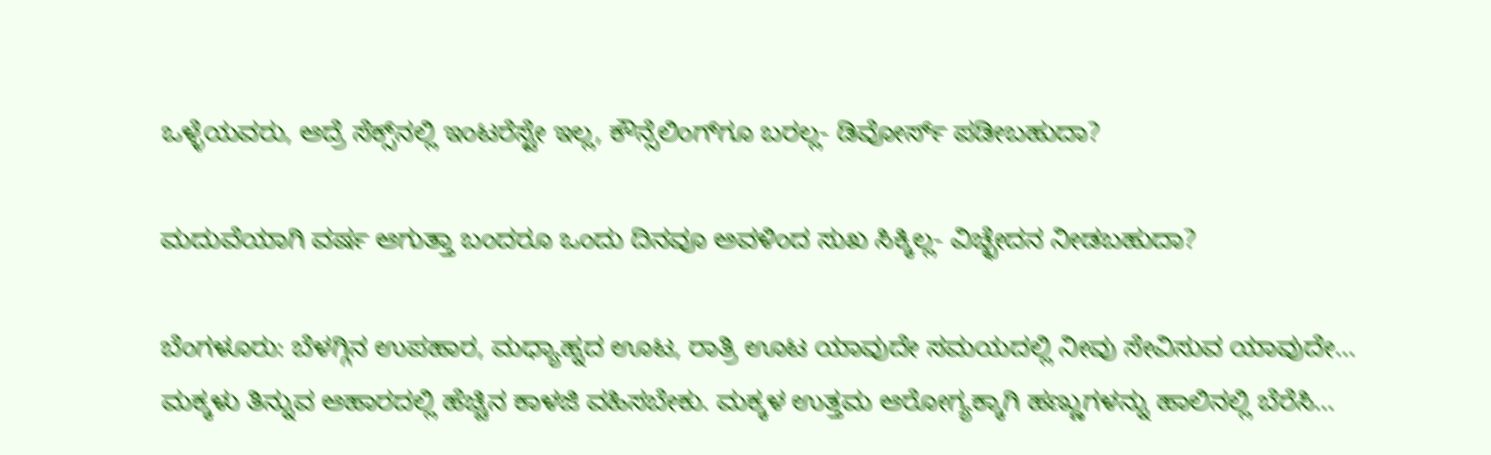ಒಳ್ಳೆಯವರು, ಆದ್ರೆ ಸೆಕ್ಸ್‌ನಲ್ಲಿ ಇಂಟರೆಸ್ಟೇ ಇಲ್ಲ, ಕೌನ್ಸೆಲಿಂಗ್‌ಗೂ ಬರಲ್ಲ- ಡಿವೋರ್ಸ್‌ ಪಡೀಬಹುದಾ?

ಮದುವೆಯಾಗಿ ವರ್ಷ ಆಗುತ್ತಾ ಬಂದರೂ ಒಂದು ದಿನವೂ ಅವಳಿಂದ ಸುಖ ಸಿಕ್ಕಿಲ್ಲ- ವಿಚ್ಛೇದನ ನೀಡಬಹುದಾ?

ಬೆಂಗಳೂರು: ಬೆಳಗ್ಗಿನ ಉಪಹಾರ, ಮಧ್ಯಾಹ್ನದ ಊಟ, ರಾತ್ರಿ ಊಟ ಯಾವುದೇ ಸಮಯದಲ್ಲಿ ನೀವು ಸೇವಿಸುವ ಯಾವುದೇ…
ಮಕ್ಕಳು ತಿನ್ನುವ ಆಹಾರದಲ್ಲಿ ಹೆಚ್ಚಿನ ಕಾಳಜಿ ವಹಿಸಬೇಕು. ಮಕ್ಕಳ ಉತ್ತಮ ಆರೋಗ್ಯಕ್ಕಾಗಿ ಹಣ್ಣುಗಳನ್ನು ಹಾಲಿನಲ್ಲಿ ಬೆರೆಸಿ…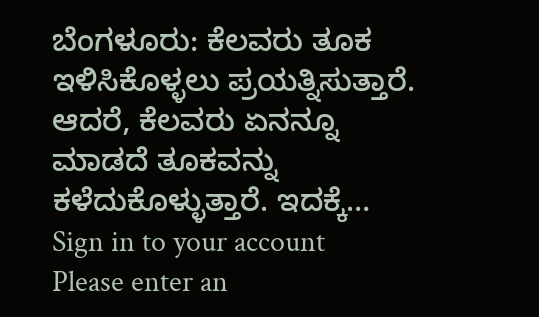ಬೆಂಗಳೂರು: ಕೆಲವರು ತೂಕ ಇಳಿಸಿಕೊಳ್ಳಲು ಪ್ರಯತ್ನಿಸುತ್ತಾರೆ. ಆದರೆ, ಕೆಲವರು ಏನನ್ನೂ ಮಾಡದೆ ತೂಕವನ್ನು ಕಳೆದುಕೊಳ್ಳುತ್ತಾರೆ. ಇದಕ್ಕೆ…
Sign in to your account
Please enter an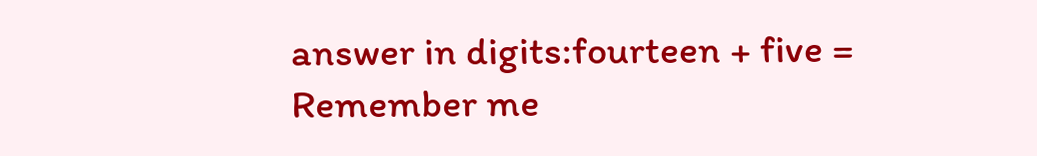answer in digits:fourteen + five =
Remember me